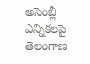అసెంబ్లీ ఎన్నికలపై తెలంగాణ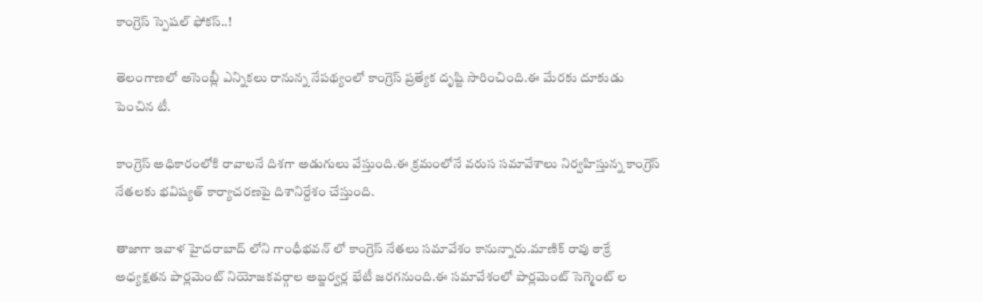కాంగ్రెస్ స్పెషల్ ఫోకస్..!

తెలంగాణలో అసెంబ్లీ ఎన్నికలు రానున్న నేపథ్యంలో కాంగ్రెస్ ప్రత్యేక దృష్టి సారించింది.ఈ మేరకు దూకుడు పెంచిన టీ.

కాంగ్రెస్ అధికారంలోకి రావాలనే దిశగా అడుగులు వేస్తుంది.ఈ క్రమంలోనే వరుస సమావేశాలు నిర్వహిస్తున్న కాంగ్రెస్ నేతలకు భవిష్యత్ కార్యాచరణపై దిశానిర్దేశం చేస్తుంది.

తాజాగా ఇవాళ హైదరాబాద్ లోని గాంధీభవన్ లో కాంగ్రెస్ నేతలు సమావేశం కానున్నారు.మాణిక్ రావు ఠాక్రే అధ్యక్షతన పార్లమెంట్ నియోజకవర్గాల అబ్జర్వర్ల భేటీ జరగనుంది.ఈ సమావేశంలో పార్లమెంట్ సెగ్మెంట్ ల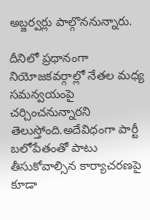అబ్జర్వర్లు పాల్గొననున్నారు.

దీనిలో ప్రధానంగా నియోజకవర్గాల్లో నేతల మధ్య సమన్వయంపై చర్చించనున్నారని తెలుస్తోంది.అదేవిధంగా పార్టీ బలోపేతంతో పాటు తీసుకోవాల్సిన కార్యాచరణపై కూడా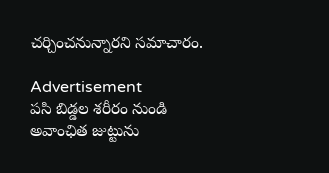చర్చించనున్నారని సమాచారం.

Advertisement
ప‌సి బిడ్డ‌ల శరీరం నుండి అవాంఛిత జుట్టును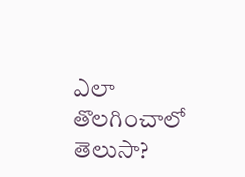ఎలా తొలగించాలో తెలుసా?